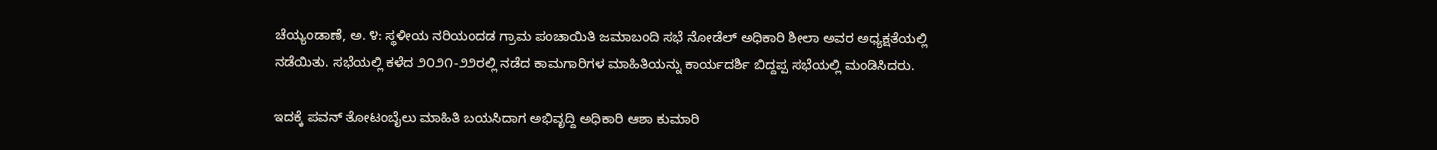ಚೆಯ್ಯಂಡಾಣೆ, ಅ. ೪: ಸ್ಥಳೀಯ ನರಿಯಂದಡ ಗ್ರಾಮ ಪಂಚಾಯಿತಿ ಜಮಾಬಂದಿ ಸಭೆ ನೋಡೆಲ್ ಅಧಿಕಾರಿ ಶೀಲಾ ಅವರ ಅಧ್ಯಕ್ಷತೆಯಲ್ಲಿ ನಡೆಯಿತು. ಸಭೆಯಲ್ಲಿ ಕಳೆದ ೨೦೨೧-೨೨ರಲ್ಲಿ ನಡೆದ ಕಾಮಗಾರಿಗಳ ಮಾಹಿತಿಯನ್ನು ಕಾರ್ಯದರ್ಶಿ ಬಿದ್ದಪ್ಪ ಸಭೆಯಲ್ಲಿ ಮಂಡಿಸಿದರು.

ಇದಕ್ಕೆ ಪವನ್ ತೋಟಂಬೈಲು ಮಾಹಿತಿ ಬಯಸಿದಾಗ ಅಭಿವೃದ್ದಿ ಅಧಿಕಾರಿ ಆಶಾ ಕುಮಾರಿ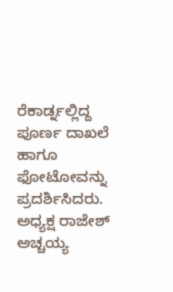ರೆಕಾರ್ಡ್ನಲ್ಲಿದ್ದ ಪೂರ್ಣ ದಾಖಲೆ ಹಾಗೂ ಫೋಟೋವನ್ನು ಪ್ರದರ್ಶಿಸಿದರು. ಅಧ್ಯಕ್ಷ ರಾಜೇಶ್ ಅಚ್ಚಯ್ಯ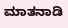ಮಾತನಾಡಿ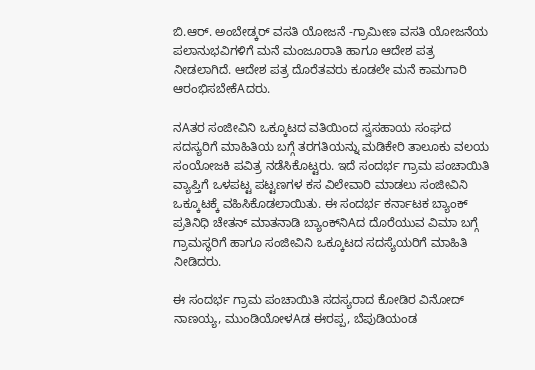ಬಿ.ಆರ್. ಅಂಬೇಡ್ಕರ್ ವಸತಿ ಯೋಜನೆ -ಗ್ರಾಮೀಣ ವಸತಿ ಯೋಜನೆಯ ಪಲಾನುಭವಿಗಳಿಗೆ ಮನೆ ಮಂಜೂರಾತಿ ಹಾಗೂ ಆದೇಶ ಪತ್ರ ನೀಡಲಾಗಿದೆ. ಆದೇಶ ಪತ್ರ ದೊರೆತವರು ಕೂಡಲೇ ಮನೆ ಕಾಮಗಾರಿ ಆರಂಭಿಸಬೇಕೆAದರು.

ನAತರ ಸಂಜೀವಿನಿ ಒಕ್ಕೂಟದ ವತಿಯಿಂದ ಸ್ವಸಹಾಯ ಸಂಘದ ಸದಸ್ಯರಿಗೆ ಮಾಹಿತಿಯ ಬಗ್ಗೆ ತರಗತಿಯನ್ನು ಮಡಿಕೇರಿ ತಾಲೂಕು ವಲಯ ಸಂಯೋಜಕಿ ಪವಿತ್ರ ನಡೆಸಿಕೊಟ್ಟರು. ಇದೆ ಸಂದರ್ಭ ಗ್ರಾಮ ಪಂಚಾಯಿತಿ ವ್ಯಾಪ್ತಿಗೆ ಒಳಪಟ್ಟ ಪಟ್ಟಣಗಳ ಕಸ ವಿಲೇವಾರಿ ಮಾಡಲು ಸಂಜೀವಿನಿ ಒಕ್ಕೂಟಕ್ಕೆ ವಹಿಸಿಕೊಡಲಾಯಿತು. ಈ ಸಂದರ್ಭ ಕರ್ನಾಟಕ ಬ್ಯಾಂಕ್ ಪ್ರತಿನಿಧಿ ಚೇತನ್ ಮಾತನಾಡಿ ಬ್ಯಾಂಕ್‌ನಿAದ ದೊರೆಯುವ ವಿಮಾ ಬಗ್ಗೆ ಗ್ರಾಮಸ್ಥರಿಗೆ ಹಾಗೂ ಸಂಜೀವಿನಿ ಒಕ್ಕೂಟದ ಸದಸ್ಯೆಯರಿಗೆ ಮಾಹಿತಿ ನೀಡಿದರು.

ಈ ಸಂದರ್ಭ ಗ್ರಾಮ ಪಂಚಾಯಿತಿ ಸದಸ್ಯರಾದ ಕೋಡಿರ ವಿನೋದ್ ನಾಣಯ್ಯ, ಮುಂಡಿಯೋಳAಡ ಈರಪ್ಪ, ಬೆಪುಡಿಯಂಡ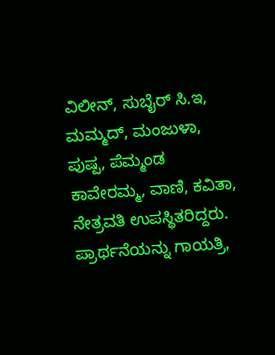ವಿಲೀನ್, ಸುಬೈರ್ ಸಿ.ಇ, ಮಮ್ಮದ್, ಮಂಜುಳಾ, ಪುಷ್ಪ, ಪೆಮ್ಮಂಡ ಕಾವೇರಮ್ಮ, ವಾಣಿ, ಕವಿತಾ, ನೇತ್ರವತಿ ಉಪಸ್ಥಿತರಿದ್ದರು. ಪ್ರಾರ್ಥನೆಯನ್ನು ಗಾಯತ್ರಿ,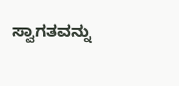ಸ್ವಾಗತವನ್ನು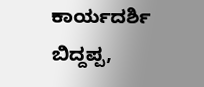ಕಾರ್ಯದರ್ಶಿ ಬಿದ್ದಪ್ಪ,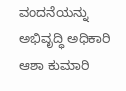ವಂದನೆಯನ್ನು ಅಭಿವೃದ್ಧಿ ಅಧಿಕಾರಿ ಆಶಾ ಕುಮಾರಿ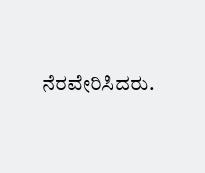ನೆರವೇರಿಸಿದರು.